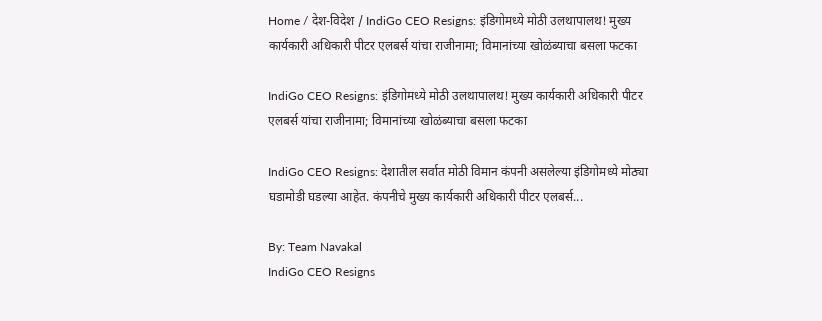Home / देश-विदेश / IndiGo CEO Resigns: इंडिगोमध्ये मोठी उलथापालथ! मुख्य कार्यकारी अधिकारी पीटर एलबर्स यांचा राजीनामा; विमानांच्या खोळंब्याचा बसला फटका

IndiGo CEO Resigns: इंडिगोमध्ये मोठी उलथापालथ! मुख्य कार्यकारी अधिकारी पीटर एलबर्स यांचा राजीनामा; विमानांच्या खोळंब्याचा बसला फटका

IndiGo CEO Resigns: देशातील सर्वात मोठी विमान कंपनी असलेल्या इंडिगोमध्ये मोठ्या घडामोडी घडल्या आहेत. कंपनीचे मुख्य कार्यकारी अधिकारी पीटर एलबर्स...

By: Team Navakal
IndiGo CEO Resigns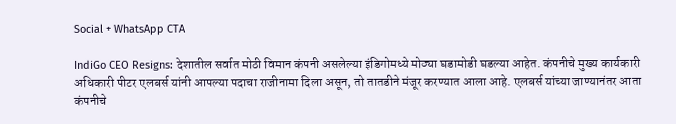Social + WhatsApp CTA

IndiGo CEO Resigns: देशातील सर्वात मोठी विमान कंपनी असलेल्या इंडिगोमध्ये मोठ्या घडामोडी घडल्या आहेत. कंपनीचे मुख्य कार्यकारी अधिकारी पीटर एलबर्स यांनी आपल्या पदाचा राजीनामा दिला असून, तो तातडीने मंजूर करण्यात आला आहे. एलबर्स यांच्या जाण्यानंतर आता कंपनीचे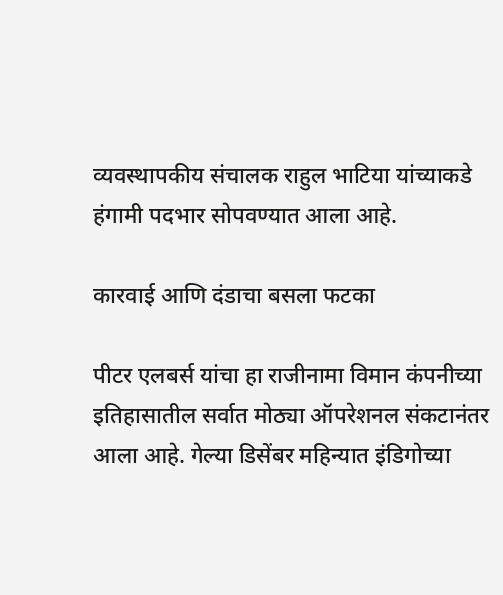व्यवस्थापकीय संचालक राहुल भाटिया यांच्याकडे हंगामी पदभार सोपवण्यात आला आहे.

कारवाई आणि दंडाचा बसला फटका

पीटर एलबर्स यांचा हा राजीनामा विमान कंपनीच्या इतिहासातील सर्वात मोठ्या ऑपरेशनल संकटानंतर आला आहे. गेल्या डिसेंबर महिन्यात इंडिगोच्या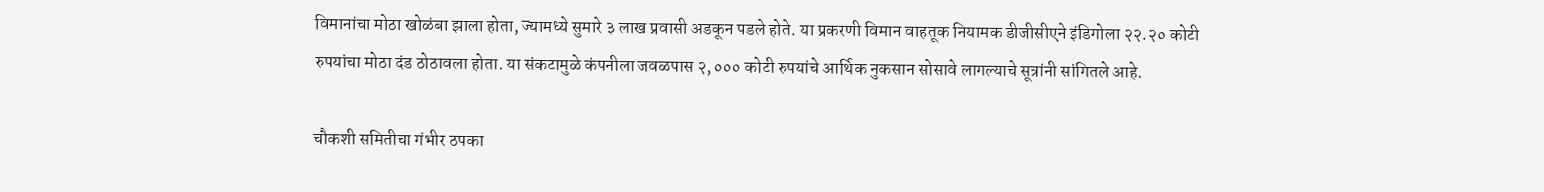विमानांचा मोठा खोळंबा झाला होता, ज्यामध्ये सुमारे ३ लाख प्रवासी अडकून पडले होते. या प्रकरणी विमान वाहतूक नियामक डीजीसीएने इंडिगोला २२.२० कोटी रुपयांचा मोठा दंड ठोठावला होता. या संकटामुळे कंपनीला जवळपास २,००० कोटी रुपयांचे आर्थिक नुकसान सोसावे लागल्याचे सूत्रांनी सांगितले आहे.

चौकशी समितीचा गंभीर ठपका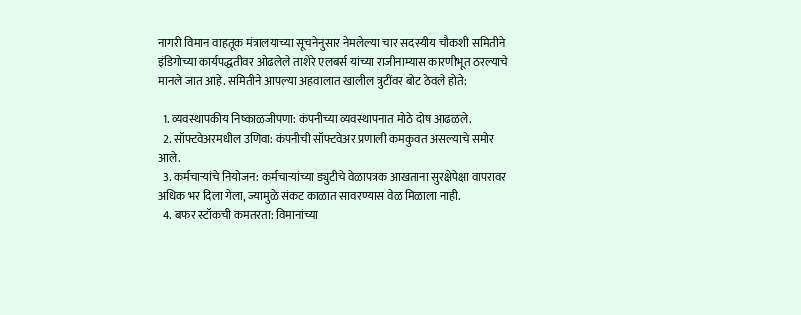नागरी विमान वाहतूक मंत्रालयाच्या सूचनेनुसार नेमलेल्या चार सदस्यीय चौकशी समितीने इंडिगोच्या कार्यपद्धतीवर ओढलेले ताशेरे एलबर्स यांच्या राजीनाम्यास कारणीभूत ठरल्याचे मानले जात आहे. समितीने आपल्या अहवालात खालील त्रुटींवर बोट ठेवले होते:

  1. व्यवस्थापकीय निष्काळजीपणा: कंपनीच्या व्यवस्थापनात मोठे दोष आढळले.
  2. सॉफ्टवेअरमधील उणिवा: कंपनीची सॉफ्टवेअर प्रणाली कमकुवत असल्याचे समोर आले.
  3. कर्मचाऱ्यांचे नियोजन: कर्मचाऱ्यांच्या ड्युटीचे वेळापत्रक आखताना सुरक्षेपेक्षा वापरावर अधिक भर दिला गेला, ज्यामुळे संकट काळात सावरण्यास वेळ मिळाला नाही.
  4. बफर स्टॉकची कमतरता: विमानांच्या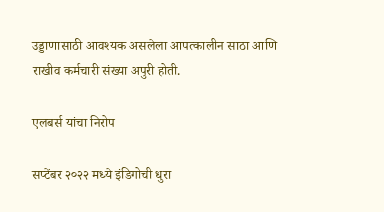उड्डाणासाठी आवश्यक असलेला आपत्कालीन साठा आणि राखीव कर्मचारी संख्या अपुरी होती.

एलबर्स यांचा निरोप

सप्टेंबर २०२२ मध्ये इंडिगोची धुरा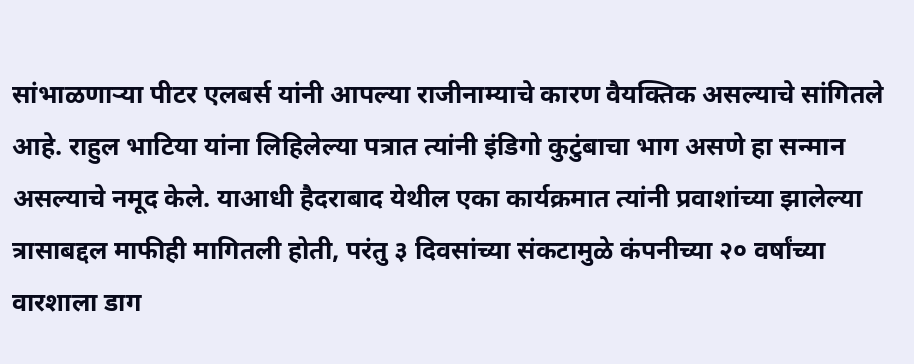सांभाळणाऱ्या पीटर एलबर्स यांनी आपल्या राजीनाम्याचे कारण वैयक्तिक असल्याचे सांगितले आहे. राहुल भाटिया यांना लिहिलेल्या पत्रात त्यांनी इंडिगो कुटुंबाचा भाग असणे हा सन्मान असल्याचे नमूद केले. याआधी हैदराबाद येथील एका कार्यक्रमात त्यांनी प्रवाशांच्या झालेल्या त्रासाबद्दल माफीही मागितली होती, परंतु ३ दिवसांच्या संकटामुळे कंपनीच्या २० वर्षांच्या वारशाला डाग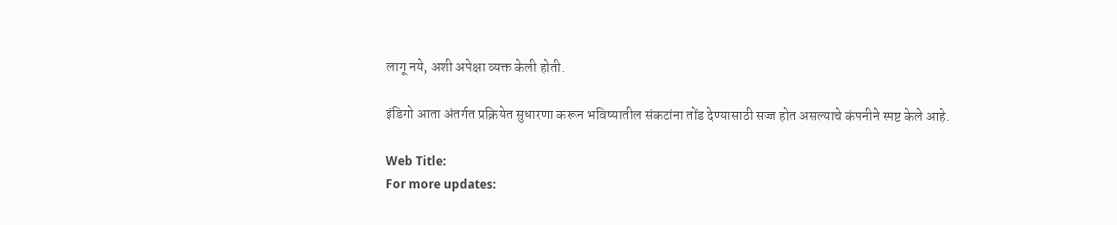लागू नये, अशी अपेक्षा व्यक्त केली होती.

इंडिगो आता अंतर्गत प्रक्रियेत सुधारणा करून भविष्यातील संकटांना तोंड देण्यासाठी सज्ज होत असल्याचे कंपनीने स्पष्ट केले आहे.

Web Title:
For more updates: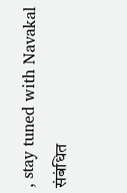, stay tuned with Navakal
संबंधित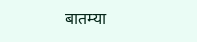बातम्या